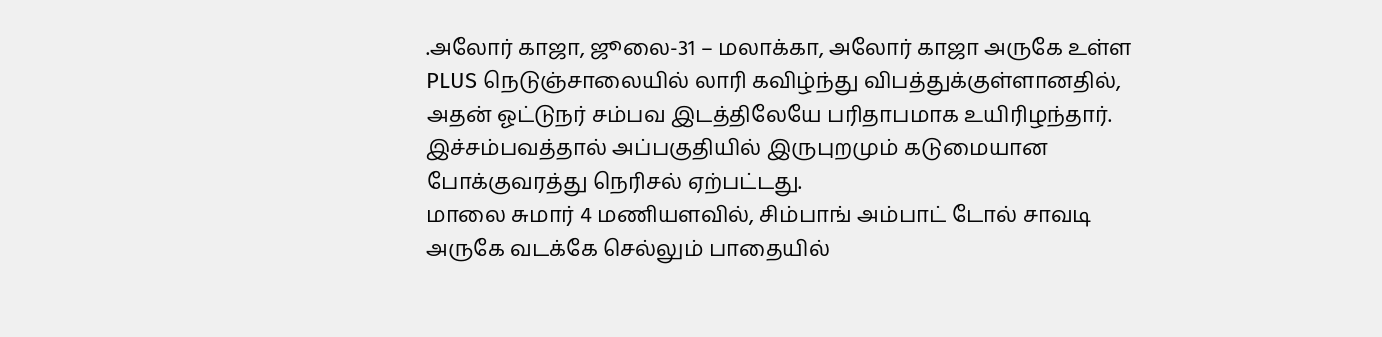.அலோர் காஜா, ஜூலை-31 – மலாக்கா, அலோர் காஜா அருகே உள்ள PLUS நெடுஞ்சாலையில் லாரி கவிழ்ந்து விபத்துக்குள்ளானதில், அதன் ஓட்டுநர் சம்பவ இடத்திலேயே பரிதாபமாக உயிரிழந்தார்.
இச்சம்பவத்தால் அப்பகுதியில் இருபுறமும் கடுமையான போக்குவரத்து நெரிசல் ஏற்பட்டது.
மாலை சுமார் 4 மணியளவில், சிம்பாங் அம்பாட் டோல் சாவடி அருகே வடக்கே செல்லும் பாதையில்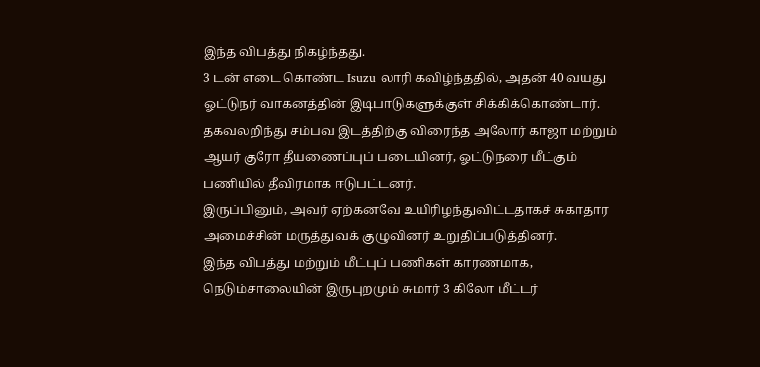இந்த விபத்து நிகழ்ந்தது.
3 டன் எடை கொண்ட Isuzu லாரி கவிழ்ந்ததில், அதன் 40 வயது ஓட்டுநர் வாகனத்தின் இடிபாடுகளுக்குள் சிக்கிக்கொண்டார்.
தகவலறிந்து சம்பவ இடத்திற்கு விரைந்த அலோர் காஜா மற்றும் ஆயர் குரோ தீயணைப்புப் படையினர், ஓட்டுநரை மீட்கும் பணியில் தீவிரமாக ஈடுபட்டனர்.
இருப்பினும், அவர் ஏற்கனவே உயிரிழந்துவிட்டதாகச் சுகாதார அமைச்சின் மருத்துவக் குழுவினர் உறுதிப்படுத்தினர்.
இந்த விபத்து மற்றும் மீட்புப் பணிகள் காரணமாக, நெடும்சாலையின் இருபுறமும் சுமார் 3 கிலோ மீட்டர்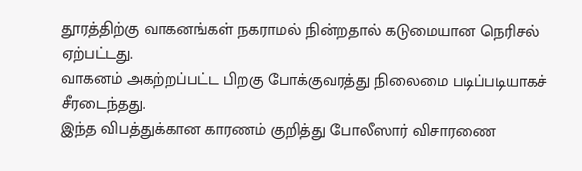தூரத்திற்கு வாகனங்கள் நகராமல் நின்றதால் கடுமையான நெரிசல் ஏற்பட்டது.
வாகனம் அகற்றப்பட்ட பிறகு போக்குவரத்து நிலைமை படிப்படியாகச் சீரடைந்தது.
இந்த விபத்துக்கான காரணம் குறித்து போலீஸார் விசாரணை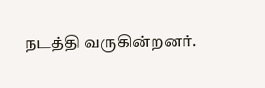நடத்தி வருகின்றனர்.